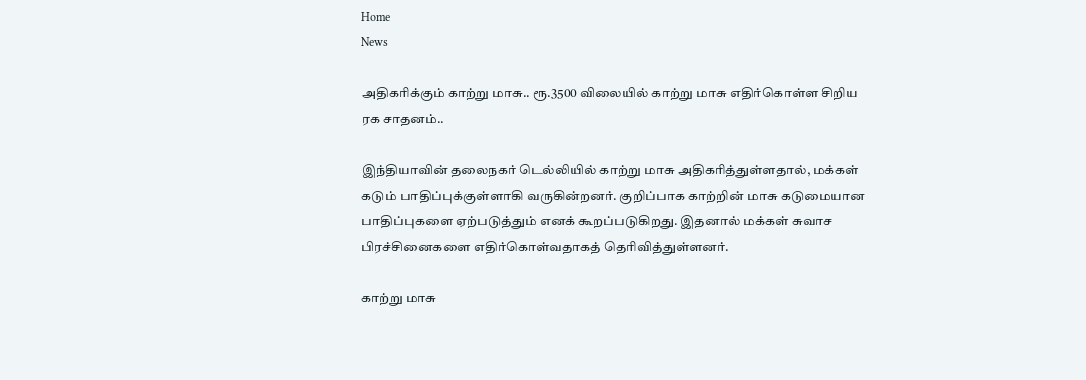Home
News

அதிகரிக்கும் காற்று மாசு.. ரூ.3500 விலையில் காற்று மாசு எதிர்கொள்ள சிறிய ரக சாதனம்..

இந்தியாவின் தலைநகர் டெல்லியில் காற்று மாசு அதிகரித்துள்ளதால், மக்கள் கடும் பாதிப்புக்குள்ளாகி வருகின்றனர். குறிப்பாக காற்றின் மாசு கடுமையான பாதிப்புகளை ஏற்படுத்தும் எனக் கூறப்படுகிறது. இதனால் மக்கள் சுவாச பிரச்சினைகளை எதிர்கொள்வதாகத் தெரிவித்துள்ளனர்.

காற்று மாசு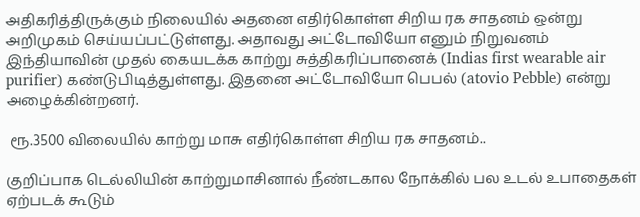அதிகரித்திருக்கும் நிலையில் அதனை எதிர்கொள்ள சிறிய ரக சாதனம் ஒன்று அறிமுகம் செய்யப்பட்டுள்ளது. அதாவது அட்டோவியோ எனும் நிறுவனம் இந்தியாவின் முதல் கையடக்க காற்று சுத்திகரிப்பானைக் (Indias first wearable air purifier) கண்டுபிடித்துள்ளது. இதனை அட்டோவியோ பெபல் (atovio Pebble) என்று அழைக்கின்றனர்.

 ரூ.3500 விலையில் காற்று மாசு எதிர்கொள்ள சிறிய ரக சாதனம்..

குறிப்பாக டெல்லியின் காற்றுமாசினால் நீண்டகால நோக்கில் பல உடல் உபாதைகள் ஏற்படக் கூடும்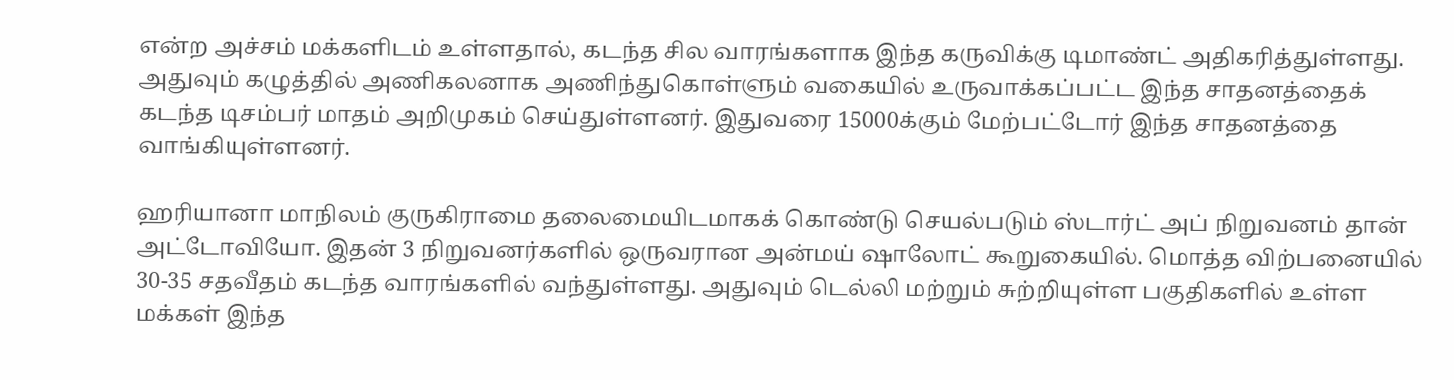என்ற அச்சம் மக்களிடம் உள்ளதால், கடந்த சில வாரங்களாக இந்த கருவிக்கு டிமாண்ட் அதிகரித்துள்ளது. அதுவும் கழுத்தில் அணிகலனாக அணிந்துகொள்ளும் வகையில் உருவாக்கப்பட்ட இந்த சாதனத்தைக் கடந்த டிசம்பர் மாதம் அறிமுகம் செய்துள்ளனர். இதுவரை 15000க்கும் மேற்பட்டோர் இந்த சாதனத்தை வாங்கியுள்ளனர்.

ஹரியானா மாநிலம் குருகிராமை தலைமையிடமாகக் கொண்டு செயல்படும் ஸ்டார்ட் அப் நிறுவனம் தான் அட்டோவியோ. இதன் 3 நிறுவனர்களில் ஒருவரான அன்மய் ஷாலோட் கூறுகையில். மொத்த விற்பனையில் 30-35 சதவீதம் கடந்த வாரங்களில் வந்துள்ளது. அதுவும் டெல்லி மற்றும் சுற்றியுள்ள பகுதிகளில் உள்ள மக்கள் இந்த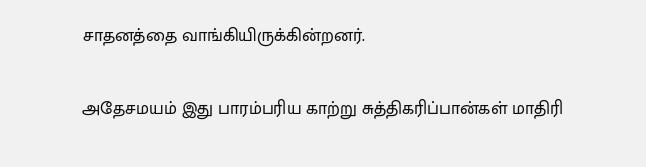சாதனத்தை வாங்கியிருக்கின்றனர்.

அதேசமயம் இது பாரம்பரிய காற்று சுத்திகரிப்பான்கள் மாதிரி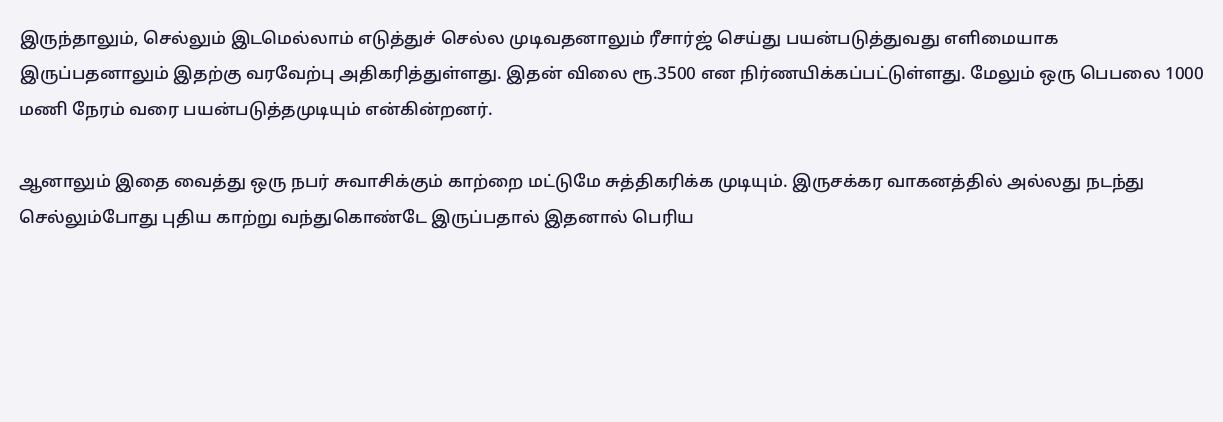இருந்தாலும், செல்லும் இடமெல்லாம் எடுத்துச் செல்ல முடிவதனாலும் ரீசார்ஜ் செய்து பயன்படுத்துவது எளிமையாக இருப்பதனாலும் இதற்கு வரவேற்பு அதிகரித்துள்ளது. இதன் விலை ரூ.3500 என நிர்ணயிக்கப்பட்டுள்ளது. மேலும் ஒரு பெபலை 1000 மணி நேரம் வரை பயன்படுத்தமுடியும் என்கின்றனர்.

ஆனாலும் இதை வைத்து ஒரு நபர் சுவாசிக்கும் காற்றை மட்டுமே சுத்திகரிக்க முடியும். இருசக்கர வாகனத்தில் அல்லது நடந்து செல்லும்போது புதிய காற்று வந்துகொண்டே இருப்பதால் இதனால் பெரிய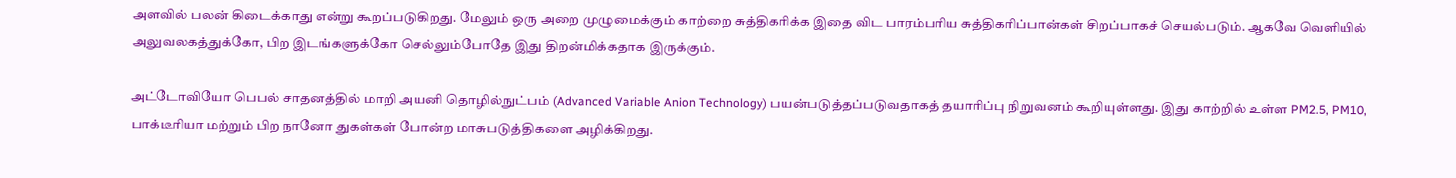அளவில் பலன் கிடைக்காது என்று கூறப்படுகிறது. மேலும் ஒரு அறை முழுமைக்கும் காற்றை சுத்திகரிக்க இதை விட பாரம்பரிய சுத்திகரிப்பான்கள் சிறப்பாகச் செயல்படும். ஆகவே வெளியில் அலுவலகத்துக்கோ, பிற இடங்களுக்கோ செல்லும்போதே இது திறன்மிக்கதாக இருக்கும்.

அட்டோவியோ பெபல் சாதனத்தில் மாறி அயனி தொழில்நுட்பம் (Advanced Variable Anion Technology) பயன்படுத்தப்படுவதாகத் தயாரிப்பு நிறுவனம் கூறியுள்ளது. இது காற்றில் உள்ள PM2.5, PM10, பாக்டீரியா மற்றும் பிற நானோ துகள்கள் போன்ற மாசுபடுத்திகளை அழிக்கிறது.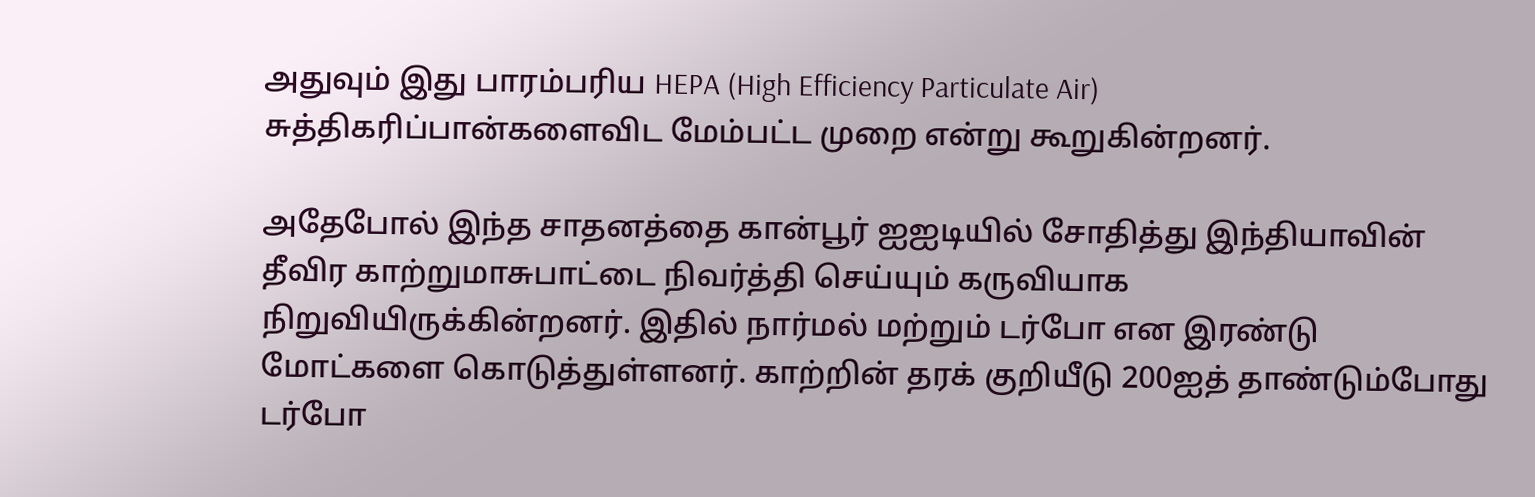அதுவும் இது பாரம்பரிய HEPA (High Efficiency Particulate Air) சுத்திகரிப்பான்களைவிட மேம்பட்ட முறை என்று கூறுகின்றனர்.

அதேபோல் இந்த சாதனத்தை கான்பூர் ஐஐடியில் சோதித்து இந்தியாவின் தீவிர காற்றுமாசுபாட்டை நிவர்த்தி செய்யும் கருவியாக நிறுவியிருக்கின்றனர். இதில் நார்மல் மற்றும் டர்போ என இரண்டு மோட்களை கொடுத்துள்ளனர். காற்றின் தரக் குறியீடு 200ஐத் தாண்டும்போது டர்போ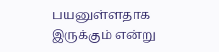பயனுள்ளதாக இருக்கும் என்று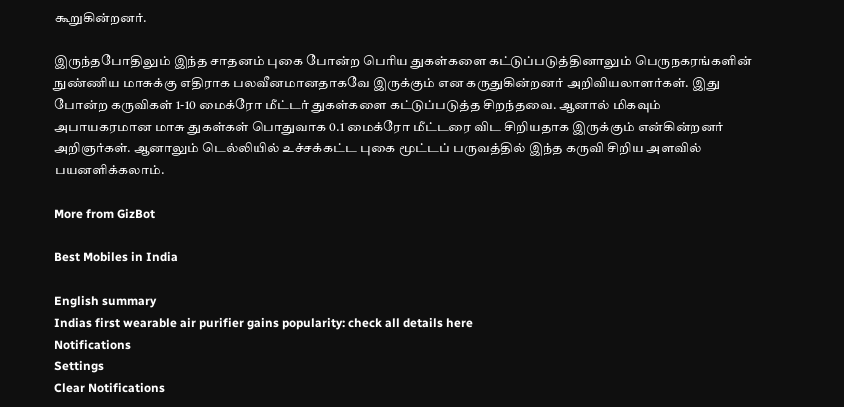கூறுகின்றனர்.

இருந்தபோதிலும் இந்த சாதனம் புகை போன்ற பெரிய துகள்களை கட்டுப்படுத்தினாலும் பெருநகரங்களின் நுண்ணிய மாசுக்கு எதிராக பலவீனமானதாகவே இருக்கும் என கருதுகின்றனர் அறிவியலாளர்கள். இது போன்ற கருவிகள் 1-10 மைக்ரோ மீட்டர் துகள்களை கட்டுப்படுத்த சிறந்தவை. ஆனால் மிகவும் அபாயகரமான மாசு துகள்கள் பொதுவாக 0.1 மைக்ரோ மீட்டரை விட சிறியதாக இருக்கும் என்கின்றனர் அறிஞர்கள். ஆனாலும் டெல்லியில் உச்சக்கட்ட புகை மூட்டப் பருவத்தில் இந்த கருவி சிறிய அளவில் பயனளிக்கலாம்.

More from GizBot

Best Mobiles in India

English summary
Indias first wearable air purifier gains popularity: check all details here
Notifications
Settings
Clear Notifications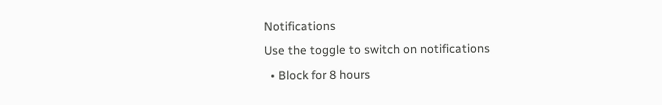Notifications
Use the toggle to switch on notifications
  • Block for 8 hours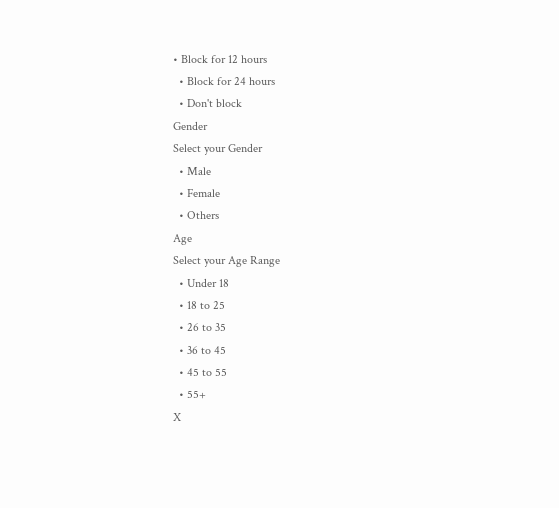• Block for 12 hours
  • Block for 24 hours
  • Don't block
Gender
Select your Gender
  • Male
  • Female
  • Others
Age
Select your Age Range
  • Under 18
  • 18 to 25
  • 26 to 35
  • 36 to 45
  • 45 to 55
  • 55+
X